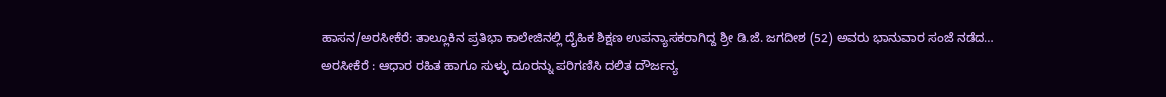ಹಾಸನ/ಅರಸೀಕೆರೆ: ತಾಲ್ಲೂಕಿನ ಪ್ರತಿಭಾ ಕಾಲೇಜಿನಲ್ಲಿ ದೈಹಿಕ ಶಿಕ್ಷಣ ಉಪನ್ಯಾಸಕರಾಗಿದ್ದ ಶ್ರೀ ಡಿ.ಜೆ. ಜಗದೀಶ (52) ಅವರು ಭಾನುವಾರ ಸಂಜೆ ನಡೆದ…
ಅರಸೀಕೆರೆ : ಆಧಾರ ರಹಿತ ಹಾಗೂ ಸುಳ್ಳು ದೂರನ್ನು ಪರಿಗಣಿಸಿ ದಲಿತ ದೌರ್ಜನ್ಯ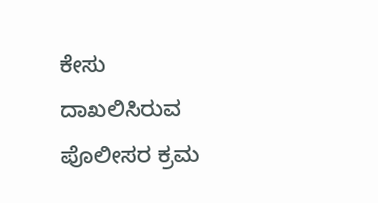ಕೇಸು ದಾಖಲಿಸಿರುವ ಪೊಲೀಸರ ಕ್ರಮ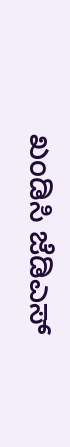ಖಂಡಿಸಿ ಜೆಡಿಎಸ್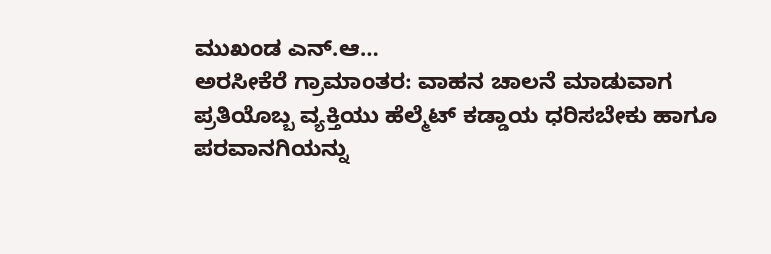ಮುಖಂಡ ಎನ್.ಆ…
ಅರಸೀಕೆರೆ ಗ್ರಾಮಾಂತರ: ವಾಹನ ಚಾಲನೆ ಮಾಡುವಾಗ ಪ್ರತಿಯೊಬ್ಬ ವ್ಯಕ್ತಿಯು ಹೆಲ್ಮೆಟ್ ಕಡ್ಡಾಯ ಧರಿಸಬೇಕು ಹಾಗೂ ಪರವಾನಗಿಯನ್ನು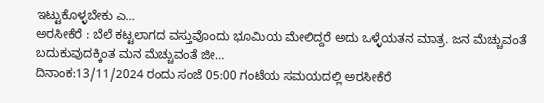ಇಟ್ಟುಕೊಳ್ಳಬೇಕು ಎ…
ಅರಸೀಕೆರೆ : ಬೆಲೆ ಕಟ್ಟಲಾಗದ ವಸ್ತುವೊಂದು ಭೂಮಿಯ ಮೇಲಿದ್ದರೆ ಅದು ಒಳ್ಳೆಯತನ ಮಾತ್ರ. ಜನ ಮೆಚ್ಚುವಂತೆ ಬದುಕುವುದಕ್ಕಿಂತ ಮನ ಮೆಚ್ಚುವಂತೆ ಜೀ…
ದಿನಾಂಕ:13/11/2024 ರಂದು ಸಂಜೆ 05:00 ಗಂಟೆಯ ಸಮಯದಲ್ಲಿ ಅರಸೀಕೆರೆ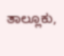ತಾಲ್ಲೂಕು,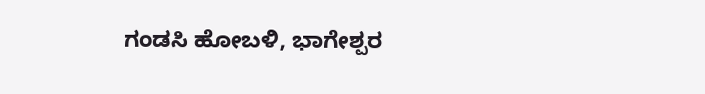ಗಂಡಸಿ ಹೋಬಳಿ, ಭಾಗೇಶ್ಪರ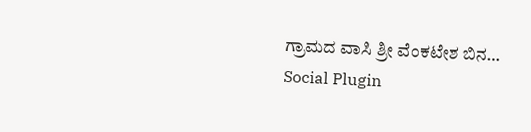ಗ್ರಾಮದ ವಾಸಿ ಶ್ರೀ ವೆಂಕಟೇಶ ಬಿನ…
Social Plugin